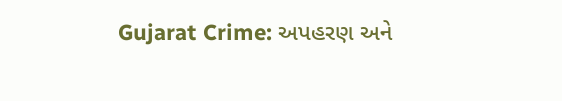Gujarat Crime: અપહરણ અને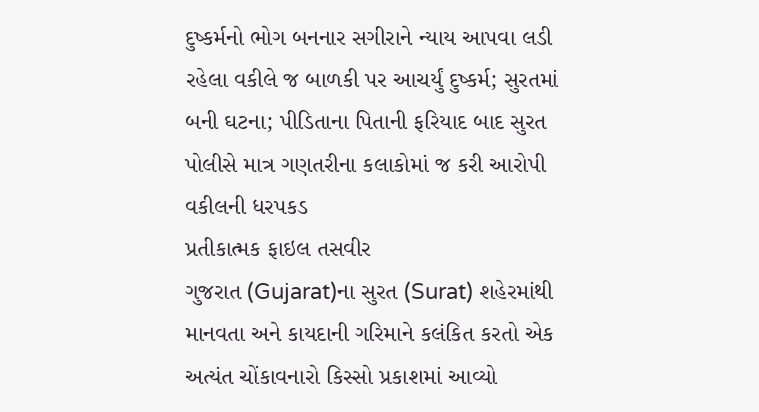દુષ્કર્મનો ભોગ બનનાર સગીરાને ન્યાય આપવા લડી રહેલા વકીલે જ બાળકી પર આચર્યું દુષ્કર્મ; સુરતમાં બની ઘટના; પીડિતાના પિતાની ફરિયાદ બાદ સુરત પોલીસે માત્ર ગણતરીના કલાકોમાં જ કરી આરોપી વકીલની ધરપકડ
પ્રતીકાત્મક ફાઇલ તસવીર
ગુજરાત (Gujarat)ના સુરત (Surat) શહેરમાંથી માનવતા અને કાયદાની ગરિમાને કલંકિત કરતો એક અત્યંત ચોંકાવનારો કિસ્સો પ્રકાશમાં આવ્યો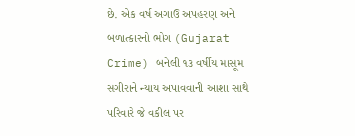છે. એક વર્ષ અગાઉ અપહરણ અને બળાત્કારનો ભોગ (Gujarat Crime) બનેલી ૧૩ વર્ષીય માસૂમ સગીરાને ન્યાય અપાવવાની આશા સાથે પરિવારે જે વકીલ પર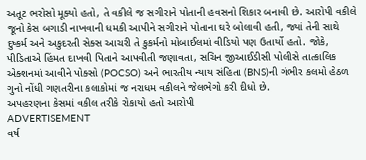અતૂટ ભરોસો મૂક્યો હતો, તે વકીલે જ સગીરાને પોતાની હવસનો શિકાર બનાવી છે. આરોપી વકીલે જૂનો કેસ બગાડી નાખવાની ધમકી આપીને સગીરાને પોતાના ઘરે બોલાવી હતી, જ્યાં તેની સાથે દુષ્કર્મ અને અકુદરતી સેક્સ આચરી તે કુકર્મનો મોબાઈલમાં વીડિયો પણ ઉતાર્યો હતો. જોકે, પીડિતાએ હિંમત દાખવી પિતાને આપવીતી જણાવતા, સચિન જીઆઈડીસી પોલીસે તાત્કાલિક એક્શનમાં આવીને પોક્સો (POCSO) અને ભારતીય ન્યાય સંહિતા (BNS)ની ગંભીર કલમો હેઠળ ગુનો નોંધી ગણતરીના કલાકોમાં જ નરાધમ વકીલને જેલભેગો કરી દીધો છે.
અપહરણના કેસમાં વકીલ તરીકે રોકાયો હતો આરોપી
ADVERTISEMENT
વર્ષ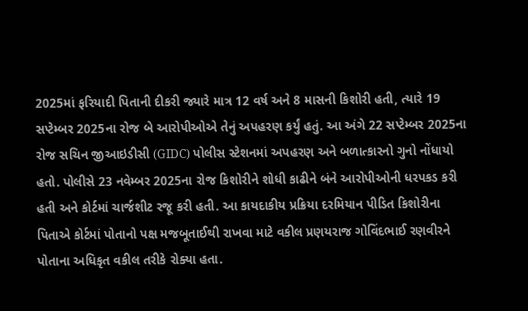2025માં ફરિયાદી પિતાની દીકરી જ્યારે માત્ર 12 વર્ષ અને 8 માસની કિશોરી હતી, ત્યારે 19 સપ્ટેમ્બર 2025ના રોજ બે આરોપીઓએ તેનું અપહરણ કર્યું હતું. આ અંગે 22 સપ્ટેમ્બર 2025ના રોજ સચિન જીઆઇડીસી (GIDC) પોલીસ સ્ટેશનમાં અપહરણ અને બળાત્કારનો ગુનો નોંધાયો હતો. પોલીસે 23 નવેમ્બર 2025ના રોજ કિશોરીને શોધી કાઢીને બંને આરોપીઓની ધરપકડ કરી હતી અને કોર્ટમાં ચાર્જશીટ રજૂ કરી હતી. આ કાયદાકીય પ્રક્રિયા દરમિયાન પીડિત કિશોરીના પિતાએ કોર્ટમાં પોતાનો પક્ષ મજબૂતાઈથી રાખવા માટે વકીલ પ્રણયરાજ ગોવિંદભાઈ રણવીરને પોતાના અધિકૃત વકીલ તરીકે રોક્યા હતા.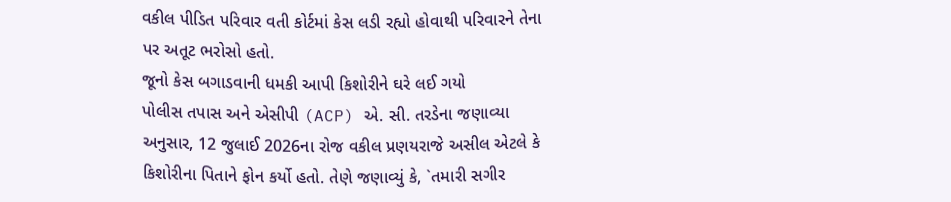વકીલ પીડિત પરિવાર વતી કોર્ટમાં કેસ લડી રહ્યો હોવાથી પરિવારને તેના પર અતૂટ ભરોસો હતો.
જૂનો કેસ બગાડવાની ધમકી આપી કિશોરીને ઘરે લઈ ગયો
પોલીસ તપાસ અને એસીપી (ACP) એ. સી. તરડેના જણાવ્યા અનુસાર, 12 જુલાઈ 2026ના રોજ વકીલ પ્રણયરાજે અસીલ એટલે કે કિશોરીના પિતાને ફોન કર્યો હતો. તેણે જણાવ્યું કે, `તમારી સગીર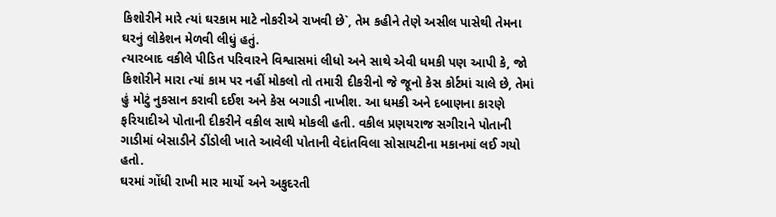કિશોરીને મારે ત્યાં ઘરકામ માટે નોકરીએ રાખવી છે`, તેમ કહીને તેણે અસીલ પાસેથી તેમના ઘરનું લોકેશન મેળવી લીધું હતું.
ત્યારબાદ વકીલે પીડિત પરિવારને વિશ્વાસમાં લીધો અને સાથે એવી ધમકી પણ આપી કે, જો કિશોરીને મારા ત્યાં કામ પર નહીં મોકલો તો તમારી દીકરીનો જે જૂનો કેસ કોર્ટમાં ચાલે છે, તેમાં હું મોટું નુકસાન કરાવી દઈશ અને કેસ બગાડી નાખીશ. આ ધમકી અને દબાણના કારણે ફરિયાદીએ પોતાની દીકરીને વકીલ સાથે મોકલી હતી. વકીલ પ્રણયરાજ સગીરાને પોતાની ગાડીમાં બેસાડીને ડીંડોલી ખાતે આવેલી પોતાની વેદાંતવિલા સોસાયટીના મકાનમાં લઈ ગયો હતો.
ઘરમાં ગોંધી રાખી માર માર્યો અને અકુદરતી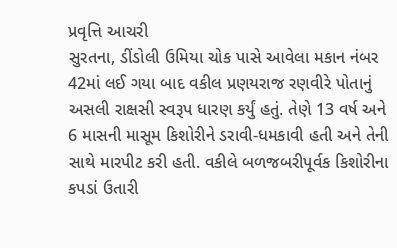પ્રવૃત્તિ આચરી
સુરતના, ડીંડોલી ઉમિયા ચોક પાસે આવેલા મકાન નંબર 42માં લઈ ગયા બાદ વકીલ પ્રણયરાજ રણવીરે પોતાનું અસલી રાક્ષસી સ્વરૂપ ધારણ કર્યું હતું. તેણે 13 વર્ષ અને 6 માસની માસૂમ કિશોરીને ડરાવી-ધમકાવી હતી અને તેની સાથે મારપીટ કરી હતી. વકીલે બળજબરીપૂર્વક કિશોરીના કપડાં ઉતારી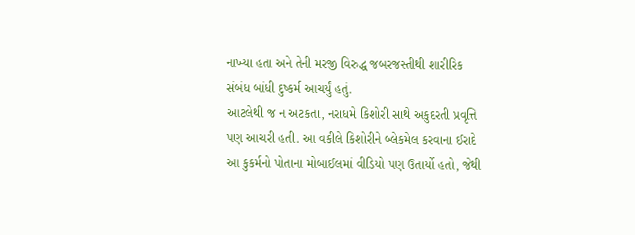નાખ્યા હતા અને તેની મરજી વિરુદ્ધ જબરજસ્તીથી શારીરિક સંબંધ બાંધી દુષ્કર્મ આચર્યું હતું.
આટલેથી જ ન અટકતા, નરાધમે કિશોરી સાથે અકુદરતી પ્રવૃત્તિ પણ આચરી હતી. આ વકીલે કિશોરીને બ્લેકમેલ કરવાના ઈરાદે આ કુકર્મનો પોતાના મોબાઈલમાં વીડિયો પણ ઉતાર્યો હતો, જેથી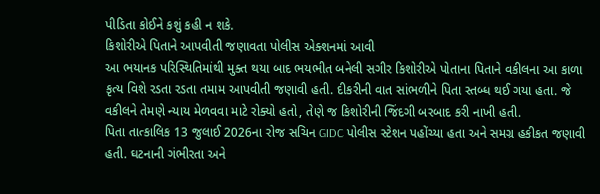પીડિતા કોઈને કશું કહી ન શકે.
કિશોરીએ પિતાને આપવીતી જણાવતા પોલીસ એક્શનમાં આવી
આ ભયાનક પરિસ્થિતિમાંથી મુક્ત થયા બાદ ભયભીત બનેલી સગીર કિશોરીએ પોતાના પિતાને વકીલના આ કાળા કૃત્ય વિશે રડતા રડતા તમામ આપવીતી જણાવી હતી. દીકરીની વાત સાંભળીને પિતા સ્તબ્ધ થઈ ગયા હતા. જે વકીલને તેમણે ન્યાય મેળવવા માટે રોક્યો હતો, તેણે જ કિશોરીની જિંદગી બરબાદ કરી નાખી હતી.
પિતા તાત્કાલિક 13 જુલાઈ 2026ના રોજ સચિન GIDC પોલીસ સ્ટેશન પહોંચ્યા હતા અને સમગ્ર હકીકત જણાવી હતી. ઘટનાની ગંભીરતા અને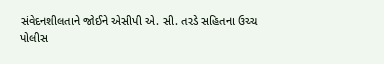સંવેદનશીલતાને જોઈને એસીપી એ. સી. તરડે સહિતના ઉચ્ચ પોલીસ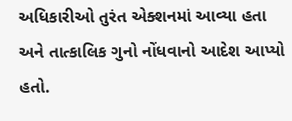અધિકારીઓ તુરંત એક્શનમાં આવ્યા હતા અને તાત્કાલિક ગુનો નોંધવાનો આદેશ આપ્યો હતો.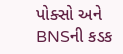પોક્સો અને BNSની કડક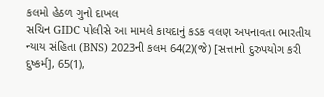કલમો હેઠળ ગુનો દાખલ
સચિન GIDC પોલીસે આ મામલે કાયદાનું કડક વલણ અપનાવતા ભારતીય ન્યાય સંહિતા (BNS) 2023ની કલમ 64(2)(જે) [સત્તાનો દુરુપયોગ કરી દુષ્કર્મ], 65(1),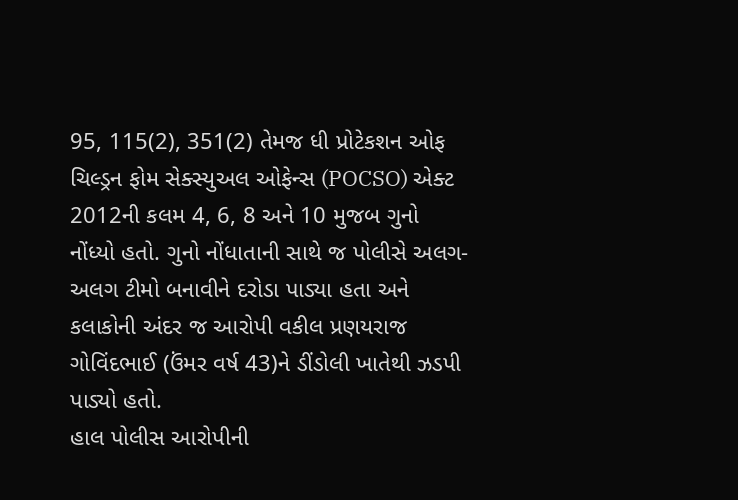95, 115(2), 351(2) તેમજ ધી પ્રોટેકશન ઓફ ચિલ્ડ્રન ફોમ સેક્સ્યુઅલ ઓફેન્સ (POCSO) એક્ટ 2012ની કલમ 4, 6, 8 અને 10 મુજબ ગુનો નોંધ્યો હતો. ગુનો નોંધાતાની સાથે જ પોલીસે અલગ-અલગ ટીમો બનાવીને દરોડા પાડ્યા હતા અને કલાકોની અંદર જ આરોપી વકીલ પ્રણયરાજ ગોવિંદભાઈ (ઉંમર વર્ષ 43)ને ડીંડોલી ખાતેથી ઝડપી પાડ્યો હતો.
હાલ પોલીસ આરોપીની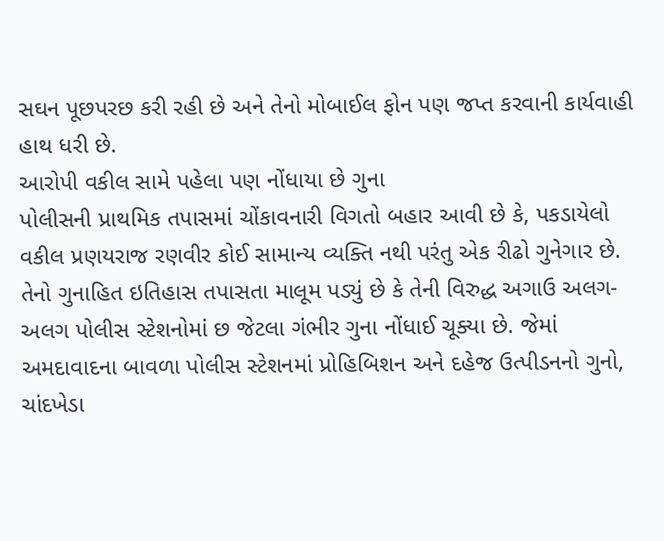સઘન પૂછપરછ કરી રહી છે અને તેનો મોબાઈલ ફોન પણ જપ્ત કરવાની કાર્યવાહી હાથ ધરી છે.
આરોપી વકીલ સામે પહેલા પણ નોંધાયા છે ગુના
પોલીસની પ્રાથમિક તપાસમાં ચોંકાવનારી વિગતો બહાર આવી છે કે, પકડાયેલો વકીલ પ્રણયરાજ રણવીર કોઈ સામાન્ય વ્યક્તિ નથી પરંતુ એક રીઢો ગુનેગાર છે. તેનો ગુનાહિત ઇતિહાસ તપાસતા માલૂમ પડ્યું છે કે તેની વિરુદ્ધ અગાઉ અલગ-અલગ પોલીસ સ્ટેશનોમાં છ જેટલા ગંભીર ગુના નોંધાઈ ચૂક્યા છે. જેમાં અમદાવાદના બાવળા પોલીસ સ્ટેશનમાં પ્રોહિબિશન અને દહેજ ઉત્પીડનનો ગુનો, ચાંદખેડા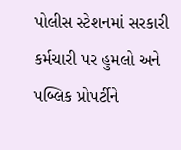પોલીસ સ્ટેશનમાં સરકારી કર્મચારી પર હુમલો અને પબ્લિક પ્રોપર્ટીને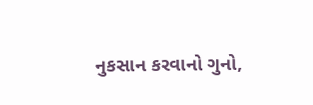નુકસાન કરવાનો ગુનો,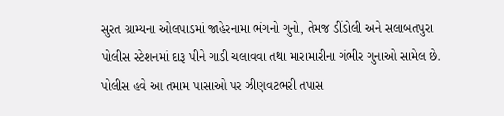સુરત ગ્રામ્યના ઓલપાડમાં જાહેરનામા ભંગનો ગુનો, તેમજ ડીંડોલી અને સલાબતપુરા પોલીસ સ્ટેશનમાં દારૂ પીને ગાડી ચલાવવા તથા મારામારીના ગંભીર ગુનાઓ સામેલ છે. પોલીસ હવે આ તમામ પાસાઓ પર ઝીણવટભરી તપાસ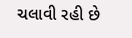ચલાવી રહી છે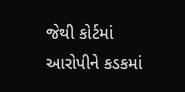જેથી કોર્ટમાં આરોપીને કડકમાં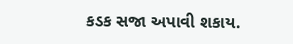કડક સજા અપાવી શકાય.